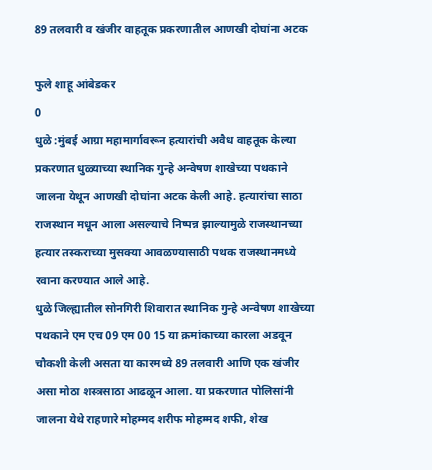89 तलवारी व खंजीर वाहतूक प्रकरणातील आणखी दोघांना अटक

फुले शाहू आंबेडकर
0
धुळे :मुंबई आग्रा महामार्गावरून हत्यारांची अवैध वाहतूक केल्या प्रकरणात धुळ्याच्या स्थानिक गुन्हे अन्वेषण शाखेच्या पथकाने जालना येथून आणखी दोघांना अटक केली आहे. हत्यारांचा साठा राजस्थान मधून आला असल्याचे निष्पन्न झाल्यामुळे राजस्थानच्या हत्यार तस्कराच्या मुसक्या आवळण्यासाठी पथक राजस्थानमध्ये रवाना करण्यात आले आहे.
धुळे जिल्ह्यातील सोनगिरी शिवारात स्थानिक गुन्हे अन्वेषण शाखेच्या पथकाने एम एच 09 एम 00 15 या क्रमांकाच्या कारला अडवून चौकशी केली असता या कारमध्ये 89 तलवारी आणि एक खंजीर असा मोठा शस्त्रसाठा आढळून आला. या प्रकरणात पोलिसांनी जालना येथे राहणारे मोहम्मद शरीफ मोहम्मद शफी, शेख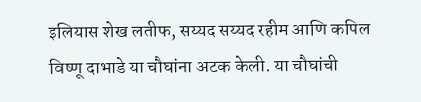इलियास शेख लतीफ, सय्यद सय्यद रहीम आणि कपिल विष्णू दाभाडे या चौघांना अटक केली. या चौघांची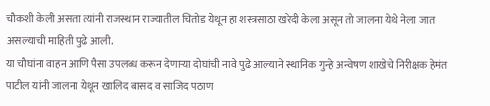चौकशी केली असता त्यांनी राजस्थान राज्यातील चितोड येथून हा शस्त्रसाठा खरेदी केला असून तो जालना येथे नेला जात असल्याची माहिती पुढे आली.
या चौघांना वाहन आणि पैसा उपलब्ध करून देणाऱ्या दोघांची नावे पुढे आल्याने स्थानिक गुन्हे अन्वेषण शाखेचे निरीक्षक हेमंत पाटील यांनी जालना येथून खालिद बासद व साजिद पठाण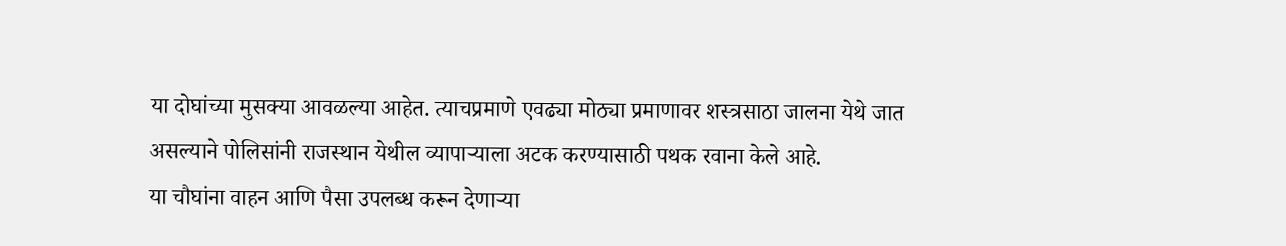या दोघांच्या मुसक्या आवळल्या आहेत. त्याचप्रमाणे एवढ्या मोठ्या प्रमाणावर शस्त्रसाठा जालना येथे जात असल्याने पोलिसांनी राजस्थान येथील व्यापार्‍याला अटक करण्यासाठी पथक रवाना केले आहे.
या चौघांना वाहन आणि पैसा उपलब्ध करून देणाऱ्या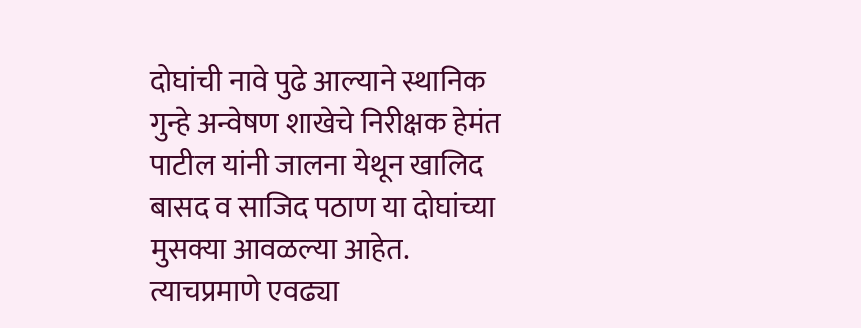दोघांची नावे पुढे आल्याने स्थानिक गुन्हे अन्वेषण शाखेचे निरीक्षक हेमंत पाटील यांनी जालना येथून खालिद बासद व साजिद पठाण या दोघांच्या मुसक्या आवळल्या आहेत. त्याचप्रमाणे एवढ्या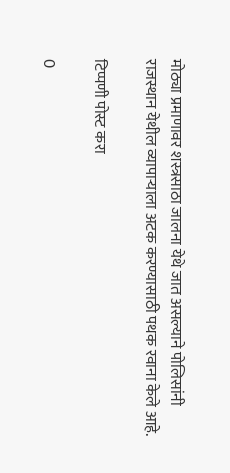मोठ्या प्रमाणावर शस्त्रसाठा जालना येथे जात असल्याने पोलिसांनी राजस्थान येथील व्यापार्‍याला अटक करण्यासाठी पथक रवाना केले आहे.

टिप्पणी पोस्ट करा

0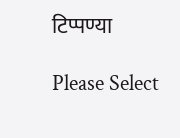टिप्पण्या

Please Select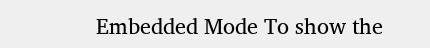Embedded Mode To show the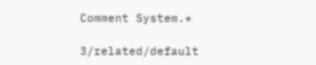Comment System.*

3/related/default